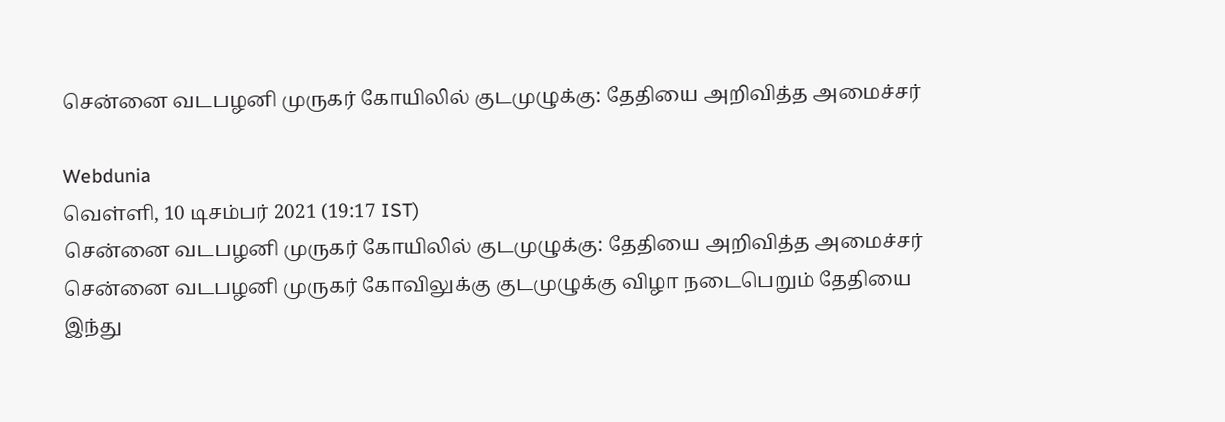சென்னை வடபழனி முருகர் கோயிலில் குடமுழுக்கு: தேதியை அறிவித்த அமைச்சர்

Webdunia
வெள்ளி, 10 டிசம்பர் 2021 (19:17 IST)
சென்னை வடபழனி முருகர் கோயிலில் குடமுழுக்கு: தேதியை அறிவித்த அமைச்சர்
சென்னை வடபழனி முருகர் கோவிலுக்கு குடமுழுக்கு விழா நடைபெறும் தேதியை இந்து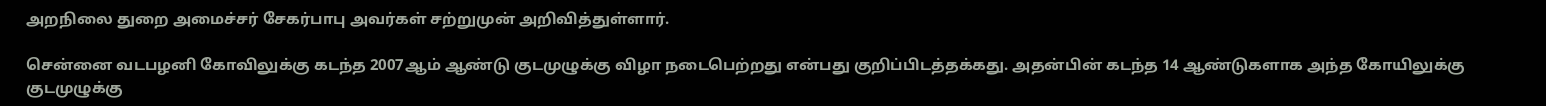அறநிலை துறை அமைச்சர் சேகர்பாபு அவர்கள் சற்றுமுன் அறிவித்துள்ளார்.

சென்னை வடபழனி கோவிலுக்கு கடந்த 2007ஆம் ஆண்டு குடமுழுக்கு விழா நடைபெற்றது என்பது குறிப்பிடத்தக்கது. அதன்பின் கடந்த 14 ஆண்டுகளாக அந்த கோயிலுக்கு குடமுழுக்கு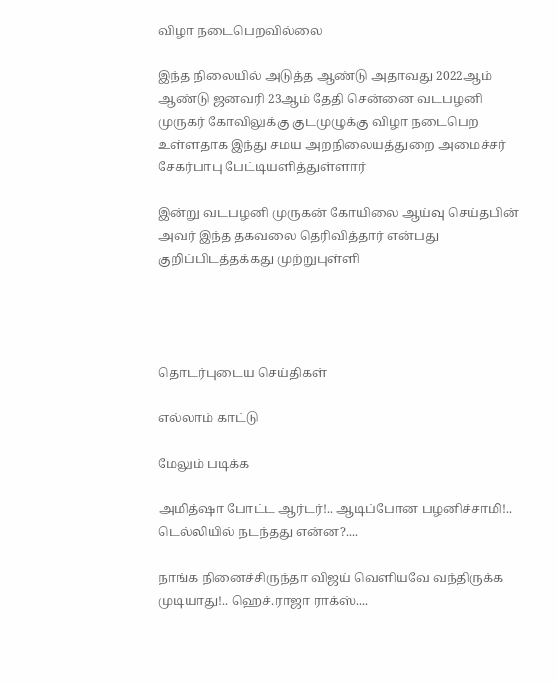விழா நடைபெறவில்லை

இந்த நிலையில் அடுத்த ஆண்டு அதாவது 2022ஆம் ஆண்டு ஜனவரி 23ஆம் தேதி சென்னை வடபழனி முருகர் கோவிலுக்கு குடமுழுக்கு விழா நடைபெற உள்ளதாக இந்து சமய அறநிலையத்துறை அமைச்சர் சேகர்பாபு பேட்டியளித்துள்ளார்

இன்று வடபழனி முருகன் கோயிலை ஆய்வு செய்தபின் அவர் இந்த தகவலை தெரிவித்தார் என்பது குறிப்பிடத்தக்கது முற்றுபுள்ளி




தொடர்புடைய செய்திகள்

எல்லாம் காட்டு

மேலும் படிக்க

அமித்ஷா போட்ட ஆர்டர்!.. ஆடிப்போன பழனிச்சாமி!.. டெல்லியில் நடந்தது என்ன?....

நாங்க நினைச்சிருந்தா விஜய் வெளியவே வந்திருக்க முடியாது!.. ஹெச்.ராஜா ராக்ஸ்....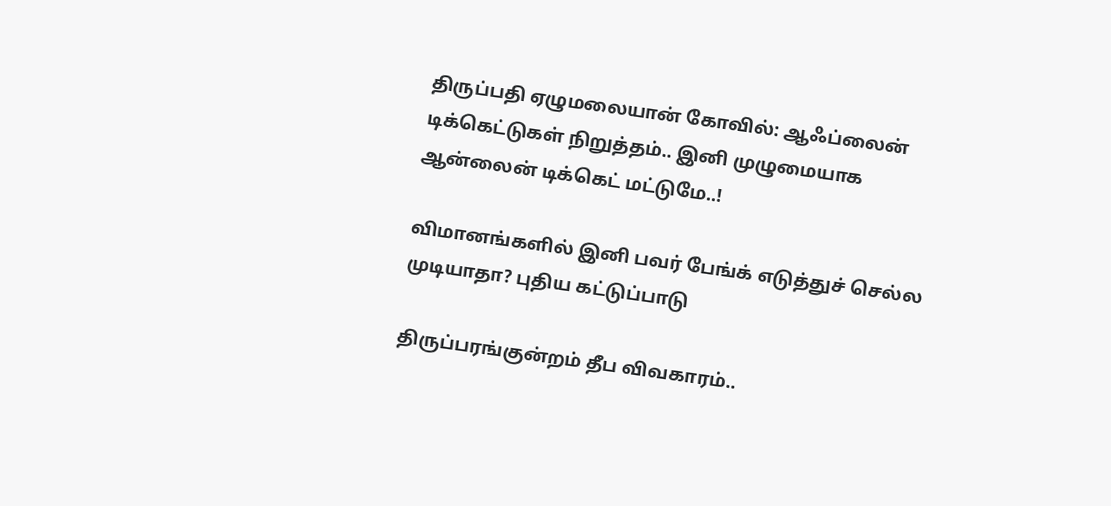திருப்பதி ஏழுமலையான் கோவில்: ஆஃப்லைன் டிக்கெட்டுகள் நிறுத்தம்.. இனி முழுமையாக ஆன்லைன் டிக்கெட் மட்டுமே..!

விமானங்களில் இனி பவர் பேங்க் எடுத்துச் செல்ல முடியாதா? புதிய கட்டுப்பாடு

திருப்பரங்குன்றம் தீப விவகாரம்..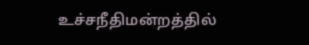உச்சநீதிமன்றத்தில்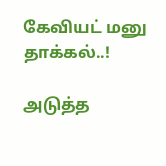கேவியட் மனு தாக்கல்..!

அடுத்த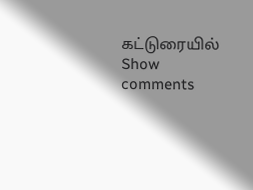கட்டுரையில்
Show comments